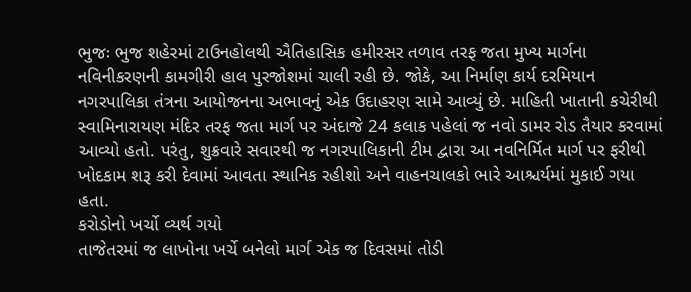ભુજઃ ભુજ શહેરમાં ટાઉનહોલથી ઐતિહાસિક હમીરસર તળાવ તરફ જતા મુખ્ય માર્ગના નવિનીકરણની કામગીરી હાલ પુરજોશમાં ચાલી રહી છે. જોકે, આ નિર્માણ કાર્ય દરમિયાન નગરપાલિકા તંત્રના આયોજનના અભાવનું એક ઉદાહરણ સામે આવ્યું છે. માહિતી ખાતાની કચેરીથી સ્વામિનારાયણ મંદિર તરફ જતા માર્ગ પર અંદાજે 24 કલાક પહેલાં જ નવો ડામર રોડ તૈયાર કરવામાં આવ્યો હતો. પરંતુ, શુક્રવારે સવારથી જ નગરપાલિકાની ટીમ દ્વારા આ નવનિર્મિત માર્ગ પર ફરીથી ખોદકામ શરૂ કરી દેવામાં આવતા સ્થાનિક રહીશો અને વાહનચાલકો ભારે આશ્ચર્યમાં મુકાઈ ગયા હતા.
કરોડોનો ખર્ચો વ્યર્થ ગયો
તાજેતરમાં જ લાખોના ખર્ચે બનેલો માર્ગ એક જ દિવસમાં તોડી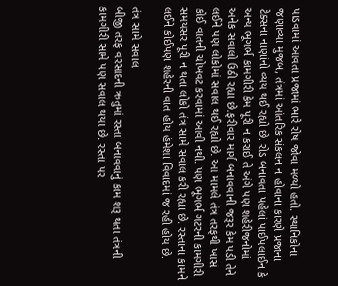પાડવામાં આવતા પ્રજામાં ભારે રોષ જોવા મળ્યો હતો. સ્થાનિકોના જણાવ્યા મુજબ, તંત્રમાં આંતરિક સંકલન ન હોવાના કારણે પ્રજાના ટેક્સના નાણાંનો વ્યય થઈ રહ્યો છે. રોડ બનાવતા પહેલાં પાઈપલાઈન કે અન્ય ભૂગર્ભ કામગીરી કેમ પૂરી ન કરાઈ તે અંગે પણ શહેરીજનોમાં અનેક સવાલો ઉઠી રહ્યા છે.ફરીવાર માર્ગ બનાવવાની જરૂર કેમ પડી તેને લઈને પણ લોકોમાં સવાલ થઈ રહ્યો છે. આ મામલે તંત્ર તરફથી ખાસ કોઈ વાતની ચોખવટ કરવામાં આવી નથી. પણ ભૂગર્ભ ગટરની કામગીરી સમયસર પૂરી ન થતા લોકો તંત્ર સામે સવાલ કરી રહ્યા છે. રસ્તાના કામને લઈને કોઈપણ શહેરની વાત હોય હંમેશા વિવાદમાં જ રહી હોય છે.

તંત્ર સામે સવાલ
બીજી તરફ વરસાદની ઋતુમાં રસ્તા બનાવવાનું કામ શરૂ થતા તંત્રની કામગીરી સામે પણ સવાલ થયા છે. રસ્તા પર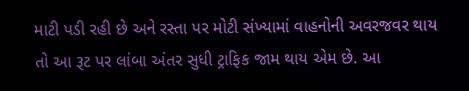માટી પડી રહી છે અને રસ્તા પર મોટી સંખ્યામાં વાહનોની અવરજવર થાય તો આ રૂટ પર લાંબા અંતર સુધી ટ્રાફિક જામ થાય એમ છે. આ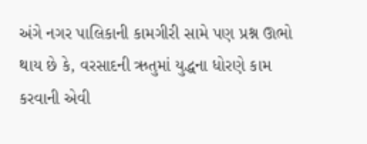અંગે નગર પાલિકાની કામગીરી સામે પણ પ્રશ્ન ઊભો થાય છે કે, વરસાદની ઋતુમાં યુદ્ધના ધોરણે કામ કરવાની એવી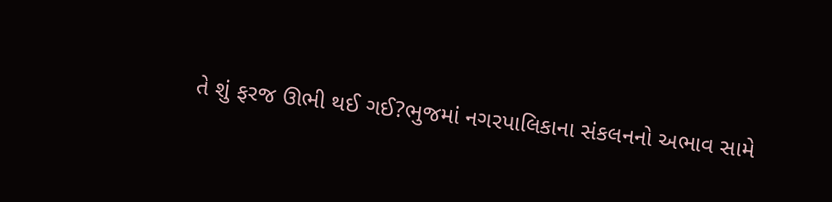તે શું ફરજ ઊભી થઈ ગઈ?ભુજમાં નગરપાલિકાના સંકલનનો અભાવ સામે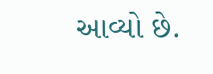આવ્યો છે.